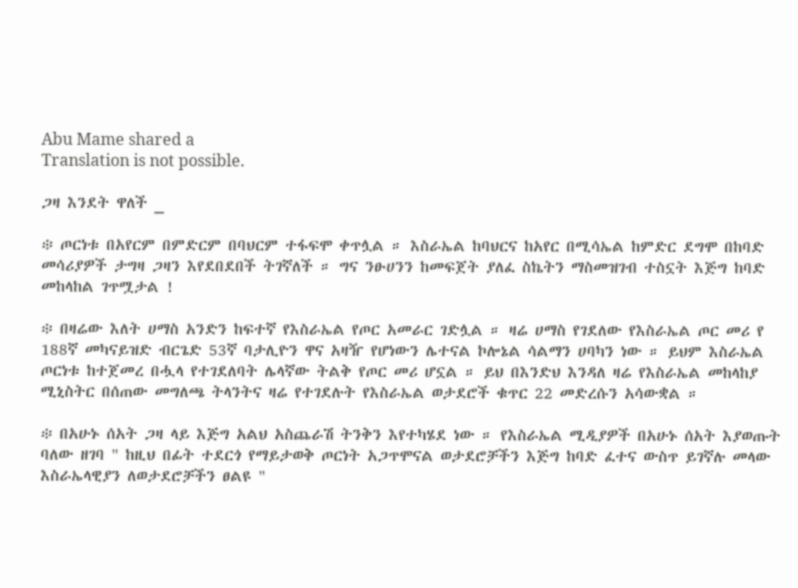Abu Mame shared a
Translation is not possible.

ጋዛ እንደት ዋለች _

፨ ጦርነቱ በአየርም በምድርም በባህርም ተፋፍሞ ቀጥሏል ። እስራኤል ከባህርና ከአየር በሚሳኤል ከምድር ደግሞ በከባድ መሳሪያዎች ታግዛ ጋዛን እየደበደበች ትገኛለች ። ግና ንፁሀንን ከመፍጀት ያለፈ ስኬትን ማስመዝገብ ተስኗት እጅግ ከባድ መከላከል ገጥሟታል !

፨ በዛሬው እለት ሀማስ አንድን ከፍተኛ የእስራኤል የጦር አመራር ገድሏል ። ዛሬ ሀማስ የገደለው የእስራኤል ጦር መሪ የ 188ኛ መካናይዝድ ብርጌድ 53ኛ ባታሊዮን ዋና አዛዥ የሆነውን ሌተናል ኮሎኔል ሳልማን ሀባካን ነው ። ይህም እስራኤል ጦርነቱ ከተጀመረ በሗላ የተገደለባት ሌላኛው ትልቅ የጦር መሪ ሆኗል ። ይህ በእንድህ እንዳለ ዛሬ የእስራኤል መከላከያ ሚኒስትር በሰጠው መግለጫ ትላንትና ዛሬ የተገደሉት የእስራኤል ወታደሮች ቁጥር 22 መድረሱን አሳውቋል ።

፨ በአሁኑ ሰአት ጋዛ ላይ እጅግ አልህ አስጨራሽ ትንቅን እየተካሄደ ነው ። የእስራኤል ሚዲያዎች በአሁኑ ሰአት እያወጡት ባለው ዘገባ " ከዚህ በፊት ተደርጎ የማይታወቅ ጦርነት አጋጥሞናል ወታደሮቻችን እጅግ ከባድ ፈተና ውስጥ ይገኛሉ መላው እስራኤላዊያን ለወታደሮቻችን ፀልዩ "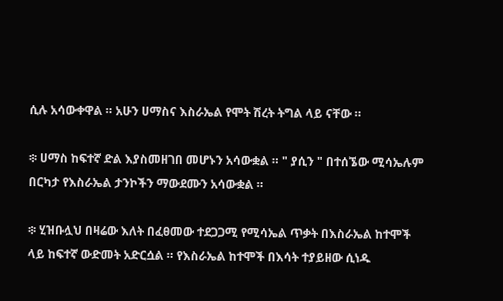ሲሉ አሳውቀዋል ። አሁን ሀማስና እስራኤል የሞት ሽረት ትግል ላይ ናቸው ።

፨ ሀማስ ከፍተኛ ድል እያስመዘገበ መሆኑን አሳውቋል ። " ያሲን " በተሰኜው ሚሳኤሉም በርካታ የእስራኤል ታንኮችን ማውደሙን አሳውቋል ።

፨ ሂዝቡሏህ በዛሬው እለት በፈፀመው ተደጋጋሚ የሚሳኤል ጥቃት በእስራኤል ከተሞች ላይ ከፍተኛ ውድመት አድርሷል ። የእስራኤል ከተሞች በእሳት ተያይዘው ሲነዱ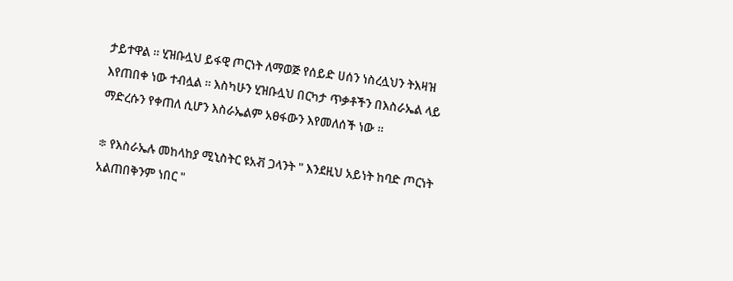ታይተዋል ። ሂዝቡሏህ ይፋዊ ጦርነት ለማወጅ የሰይድ ሀሰን ነስረሏህን ትእዛዝ እየጠበቀ ነው ተብሏል ። እስካሁን ሂዝቡሏህ በርካታ ጥቃቶችን በእስራኤል ላይ ማድረሱን የቀጠለ ሲሆን እስራኤልም አፀፋውን እየመለሰች ነው ።

፨ የእስራኤሉ መከላከያ ሚኒስትር ዩአቭ ጋላንት " እንደዚህ አይነት ከባድ ጦርነት አልጠበቅንም ነበር "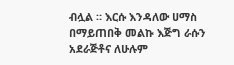ብሏል ። እርሱ እንዳለው ሀማስ በማይጠበቅ መልኩ እጅግ ራሱን አደራጅቶና ለሁሉም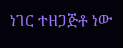ነገር ተዘጋጅቶ ነው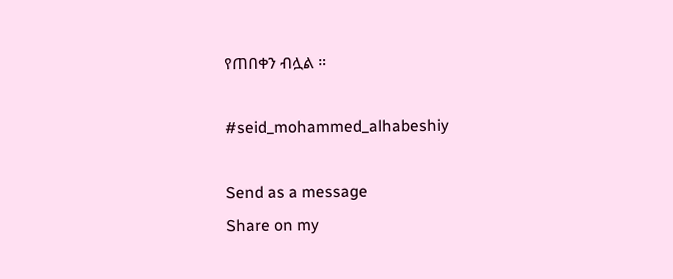የጠበቀን ብሏል ።

#seid_mohammed_alhabeshiy

Send as a message
Share on my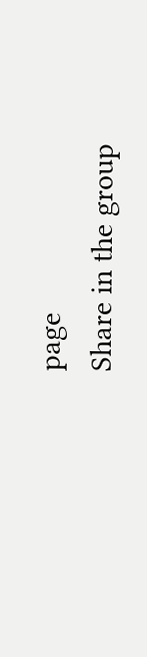page
Share in the group